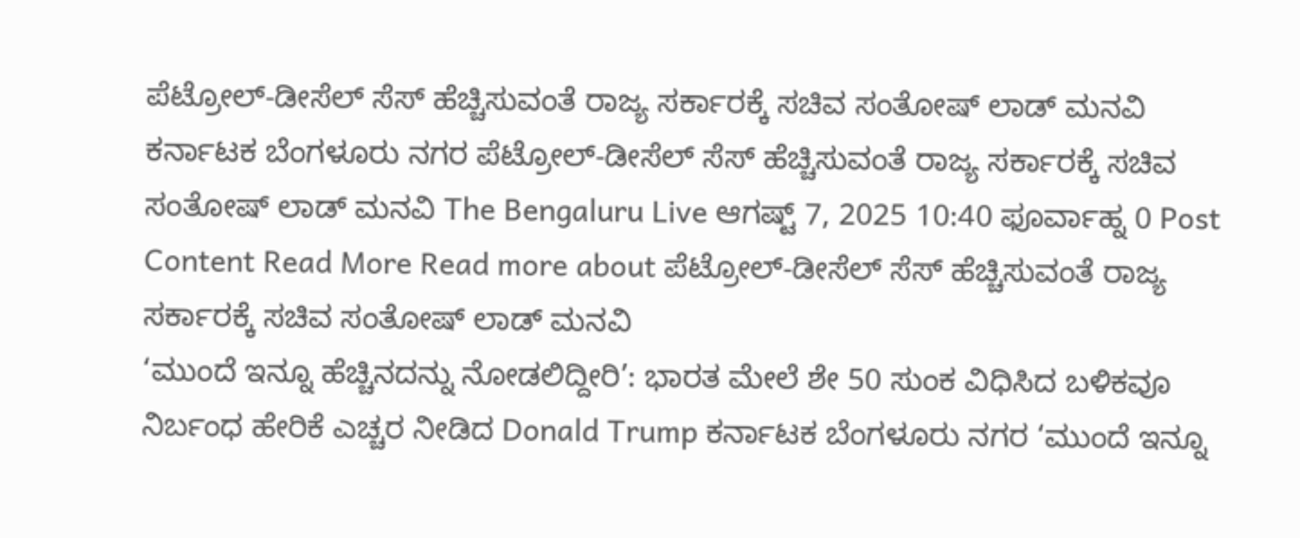ಪೆಟ್ರೋಲ್-ಡೀಸೆಲ್ ಸೆಸ್ ಹೆಚ್ಚಿಸುವಂತೆ ರಾಜ್ಯ ಸರ್ಕಾರಕ್ಕೆ ಸಚಿವ ಸಂತೋಷ್ ಲಾಡ್ ಮನವಿ ಕರ್ನಾಟಕ ಬೆಂಗಳೂರು ನಗರ ಪೆಟ್ರೋಲ್-ಡೀಸೆಲ್ ಸೆಸ್ ಹೆಚ್ಚಿಸುವಂತೆ ರಾಜ್ಯ ಸರ್ಕಾರಕ್ಕೆ ಸಚಿವ ಸಂತೋಷ್ ಲಾಡ್ ಮನವಿ The Bengaluru Live ಆಗಷ್ಟ್ 7, 2025 10:40 ಫೂರ್ವಾಹ್ನ 0 Post Content Read More Read more about ಪೆಟ್ರೋಲ್-ಡೀಸೆಲ್ ಸೆಸ್ ಹೆಚ್ಚಿಸುವಂತೆ ರಾಜ್ಯ ಸರ್ಕಾರಕ್ಕೆ ಸಚಿವ ಸಂತೋಷ್ ಲಾಡ್ ಮನವಿ
‘ಮುಂದೆ ಇನ್ನೂ ಹೆಚ್ಚಿನದನ್ನು ನೋಡಲಿದ್ದೀರಿ’: ಭಾರತ ಮೇಲೆ ಶೇ 50 ಸುಂಕ ವಿಧಿಸಿದ ಬಳಿಕವೂ ನಿರ್ಬಂಧ ಹೇರಿಕೆ ಎಚ್ಚರ ನೀಡಿದ Donald Trump ಕರ್ನಾಟಕ ಬೆಂಗಳೂರು ನಗರ ‘ಮುಂದೆ ಇನ್ನೂ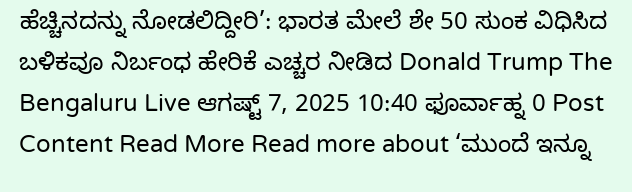ಹೆಚ್ಚಿನದನ್ನು ನೋಡಲಿದ್ದೀರಿ’: ಭಾರತ ಮೇಲೆ ಶೇ 50 ಸುಂಕ ವಿಧಿಸಿದ ಬಳಿಕವೂ ನಿರ್ಬಂಧ ಹೇರಿಕೆ ಎಚ್ಚರ ನೀಡಿದ Donald Trump The Bengaluru Live ಆಗಷ್ಟ್ 7, 2025 10:40 ಫೂರ್ವಾಹ್ನ 0 Post Content Read More Read more about ‘ಮುಂದೆ ಇನ್ನೂ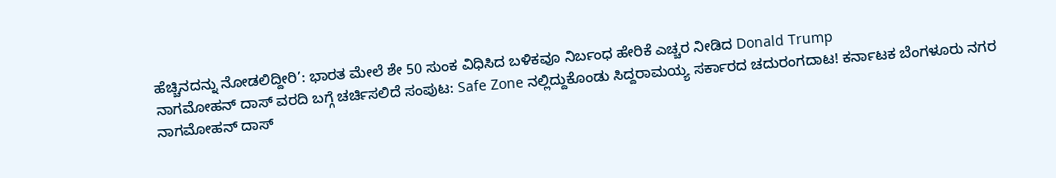ಹೆಚ್ಚಿನದನ್ನು ನೋಡಲಿದ್ದೀರಿ’: ಭಾರತ ಮೇಲೆ ಶೇ 50 ಸುಂಕ ವಿಧಿಸಿದ ಬಳಿಕವೂ ನಿರ್ಬಂಧ ಹೇರಿಕೆ ಎಚ್ಚರ ನೀಡಿದ Donald Trump
ನಾಗಮೋಹನ್ ದಾಸ್ ವರದಿ ಬಗ್ಗೆ ಚರ್ಚಿಸಲಿದೆ ಸಂಪುಟ: Safe Zone ನಲ್ಲಿದ್ದುಕೊಂಡು ಸಿದ್ದರಾಮಯ್ಯ ಸರ್ಕಾರದ ಚದುರಂಗದಾಟ! ಕರ್ನಾಟಕ ಬೆಂಗಳೂರು ನಗರ ನಾಗಮೋಹನ್ ದಾಸ್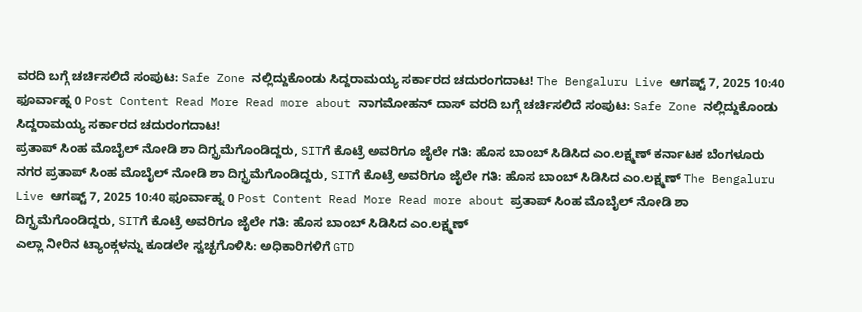ವರದಿ ಬಗ್ಗೆ ಚರ್ಚಿಸಲಿದೆ ಸಂಪುಟ: Safe Zone ನಲ್ಲಿದ್ದುಕೊಂಡು ಸಿದ್ದರಾಮಯ್ಯ ಸರ್ಕಾರದ ಚದುರಂಗದಾಟ! The Bengaluru Live ಆಗಷ್ಟ್ 7, 2025 10:40 ಫೂರ್ವಾಹ್ನ 0 Post Content Read More Read more about ನಾಗಮೋಹನ್ ದಾಸ್ ವರದಿ ಬಗ್ಗೆ ಚರ್ಚಿಸಲಿದೆ ಸಂಪುಟ: Safe Zone ನಲ್ಲಿದ್ದುಕೊಂಡು ಸಿದ್ದರಾಮಯ್ಯ ಸರ್ಕಾರದ ಚದುರಂಗದಾಟ!
ಪ್ರತಾಪ್ ಸಿಂಹ ಮೊಬೈಲ್ ನೋಡಿ ಶಾ ದಿಗ್ಭ್ರಮೆಗೊಂಡಿದ್ದರು, SITಗೆ ಕೊಟ್ರೆ ಅವರಿಗೂ ಜೈಲೇ ಗತಿ: ಹೊಸ ಬಾಂಬ್ ಸಿಡಿಸಿದ ಎಂ.ಲಕ್ಷ್ಮಣ್ ಕರ್ನಾಟಕ ಬೆಂಗಳೂರು ನಗರ ಪ್ರತಾಪ್ ಸಿಂಹ ಮೊಬೈಲ್ ನೋಡಿ ಶಾ ದಿಗ್ಭ್ರಮೆಗೊಂಡಿದ್ದರು, SITಗೆ ಕೊಟ್ರೆ ಅವರಿಗೂ ಜೈಲೇ ಗತಿ: ಹೊಸ ಬಾಂಬ್ ಸಿಡಿಸಿದ ಎಂ.ಲಕ್ಷ್ಮಣ್ The Bengaluru Live ಆಗಷ್ಟ್ 7, 2025 10:40 ಫೂರ್ವಾಹ್ನ 0 Post Content Read More Read more about ಪ್ರತಾಪ್ ಸಿಂಹ ಮೊಬೈಲ್ ನೋಡಿ ಶಾ ದಿಗ್ಭ್ರಮೆಗೊಂಡಿದ್ದರು, SITಗೆ ಕೊಟ್ರೆ ಅವರಿಗೂ ಜೈಲೇ ಗತಿ: ಹೊಸ ಬಾಂಬ್ ಸಿಡಿಸಿದ ಎಂ.ಲಕ್ಷ್ಮಣ್
ಎಲ್ಲಾ ನೀರಿನ ಟ್ಯಾಂಕ್ಗಳನ್ನು ಕೂಡಲೇ ಸ್ವಚ್ಛಗೊಳಿಸಿ: ಅಧಿಕಾರಿಗಳಿಗೆ GTD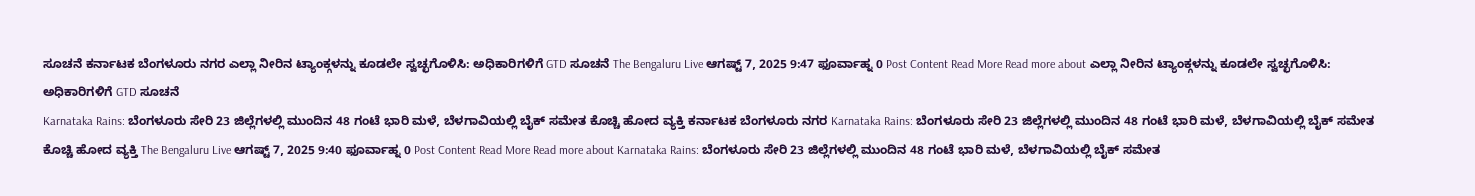ಸೂಚನೆ ಕರ್ನಾಟಕ ಬೆಂಗಳೂರು ನಗರ ಎಲ್ಲಾ ನೀರಿನ ಟ್ಯಾಂಕ್ಗಳನ್ನು ಕೂಡಲೇ ಸ್ವಚ್ಛಗೊಳಿಸಿ: ಅಧಿಕಾರಿಗಳಿಗೆ GTD ಸೂಚನೆ The Bengaluru Live ಆಗಷ್ಟ್ 7, 2025 9:47 ಫೂರ್ವಾಹ್ನ 0 Post Content Read More Read more about ಎಲ್ಲಾ ನೀರಿನ ಟ್ಯಾಂಕ್ಗಳನ್ನು ಕೂಡಲೇ ಸ್ವಚ್ಛಗೊಳಿಸಿ: ಅಧಿಕಾರಿಗಳಿಗೆ GTD ಸೂಚನೆ
Karnataka Rains: ಬೆಂಗಳೂರು ಸೇರಿ 23 ಜಿಲ್ಲೆಗಳಲ್ಲಿ ಮುಂದಿನ 48 ಗಂಟೆ ಭಾರಿ ಮಳೆ, ಬೆಳಗಾವಿಯಲ್ಲಿ ಬೈಕ್ ಸಮೇತ ಕೊಚ್ಚಿ ಹೋದ ವ್ಯಕ್ತಿ ಕರ್ನಾಟಕ ಬೆಂಗಳೂರು ನಗರ Karnataka Rains: ಬೆಂಗಳೂರು ಸೇರಿ 23 ಜಿಲ್ಲೆಗಳಲ್ಲಿ ಮುಂದಿನ 48 ಗಂಟೆ ಭಾರಿ ಮಳೆ, ಬೆಳಗಾವಿಯಲ್ಲಿ ಬೈಕ್ ಸಮೇತ ಕೊಚ್ಚಿ ಹೋದ ವ್ಯಕ್ತಿ The Bengaluru Live ಆಗಷ್ಟ್ 7, 2025 9:40 ಫೂರ್ವಾಹ್ನ 0 Post Content Read More Read more about Karnataka Rains: ಬೆಂಗಳೂರು ಸೇರಿ 23 ಜಿಲ್ಲೆಗಳಲ್ಲಿ ಮುಂದಿನ 48 ಗಂಟೆ ಭಾರಿ ಮಳೆ, ಬೆಳಗಾವಿಯಲ್ಲಿ ಬೈಕ್ ಸಮೇತ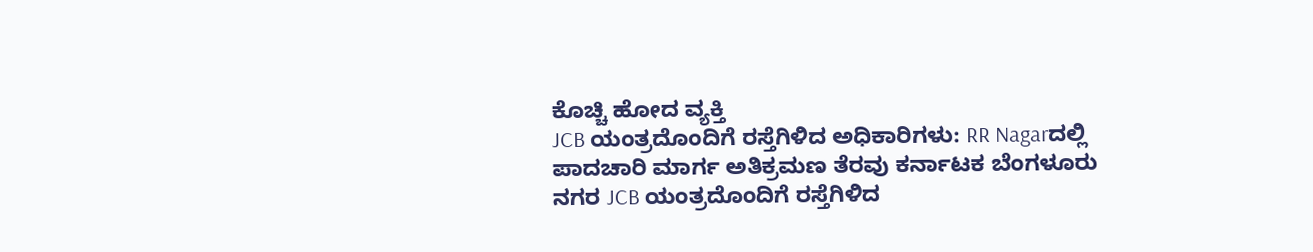ಕೊಚ್ಚಿ ಹೋದ ವ್ಯಕ್ತಿ
JCB ಯಂತ್ರದೊಂದಿಗೆ ರಸ್ತೆಗಿಳಿದ ಅಧಿಕಾರಿಗಳು: RR Nagarದಲ್ಲಿ ಪಾದಚಾರಿ ಮಾರ್ಗ ಅತಿಕ್ರಮಣ ತೆರವು ಕರ್ನಾಟಕ ಬೆಂಗಳೂರು ನಗರ JCB ಯಂತ್ರದೊಂದಿಗೆ ರಸ್ತೆಗಿಳಿದ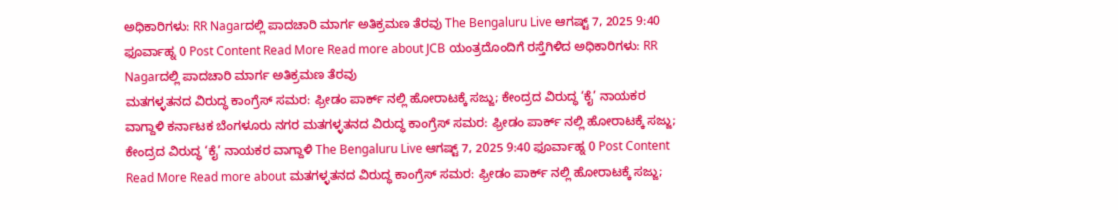ಅಧಿಕಾರಿಗಳು: RR Nagarದಲ್ಲಿ ಪಾದಚಾರಿ ಮಾರ್ಗ ಅತಿಕ್ರಮಣ ತೆರವು The Bengaluru Live ಆಗಷ್ಟ್ 7, 2025 9:40 ಫೂರ್ವಾಹ್ನ 0 Post Content Read More Read more about JCB ಯಂತ್ರದೊಂದಿಗೆ ರಸ್ತೆಗಿಳಿದ ಅಧಿಕಾರಿಗಳು: RR Nagarದಲ್ಲಿ ಪಾದಚಾರಿ ಮಾರ್ಗ ಅತಿಕ್ರಮಣ ತೆರವು
ಮತಗಳ್ಳತನದ ವಿರುದ್ಧ ಕಾಂಗ್ರೆಸ್ ಸಮರ: ಫ್ರೀಡಂ ಪಾರ್ಕ್ ನಲ್ಲಿ ಹೋರಾಟಕ್ಕೆ ಸಜ್ಜು; ಕೇಂದ್ರದ ವಿರುದ್ಧ ‘ಕೈ’ ನಾಯಕರ ವಾಗ್ದಾಳಿ ಕರ್ನಾಟಕ ಬೆಂಗಳೂರು ನಗರ ಮತಗಳ್ಳತನದ ವಿರುದ್ಧ ಕಾಂಗ್ರೆಸ್ ಸಮರ: ಫ್ರೀಡಂ ಪಾರ್ಕ್ ನಲ್ಲಿ ಹೋರಾಟಕ್ಕೆ ಸಜ್ಜು; ಕೇಂದ್ರದ ವಿರುದ್ಧ ‘ಕೈ’ ನಾಯಕರ ವಾಗ್ದಾಳಿ The Bengaluru Live ಆಗಷ್ಟ್ 7, 2025 9:40 ಫೂರ್ವಾಹ್ನ 0 Post Content Read More Read more about ಮತಗಳ್ಳತನದ ವಿರುದ್ಧ ಕಾಂಗ್ರೆಸ್ ಸಮರ: ಫ್ರೀಡಂ ಪಾರ್ಕ್ ನಲ್ಲಿ ಹೋರಾಟಕ್ಕೆ ಸಜ್ಜು;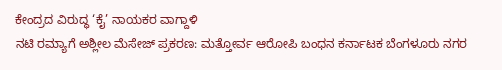ಕೇಂದ್ರದ ವಿರುದ್ಧ ‘ಕೈ’ ನಾಯಕರ ವಾಗ್ದಾಳಿ
ನಟಿ ರಮ್ಯಾಗೆ ಅಶ್ಲೀಲ ಮೆಸೇಜ್ ಪ್ರಕರಣ: ಮತ್ತೋರ್ವ ಆರೋಪಿ ಬಂಧನ ಕರ್ನಾಟಕ ಬೆಂಗಳೂರು ನಗರ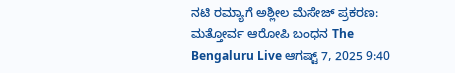ನಟಿ ರಮ್ಯಾಗೆ ಅಶ್ಲೀಲ ಮೆಸೇಜ್ ಪ್ರಕರಣ: ಮತ್ತೋರ್ವ ಆರೋಪಿ ಬಂಧನ The Bengaluru Live ಆಗಷ್ಟ್ 7, 2025 9:40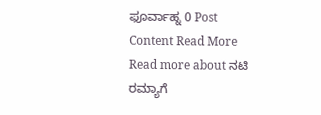ಫೂರ್ವಾಹ್ನ 0 Post Content Read More Read more about ನಟಿ ರಮ್ಯಾಗೆ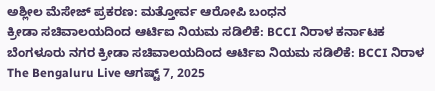ಅಶ್ಲೀಲ ಮೆಸೇಜ್ ಪ್ರಕರಣ: ಮತ್ತೋರ್ವ ಆರೋಪಿ ಬಂಧನ
ಕ್ರೀಡಾ ಸಚಿವಾಲಯದಿಂದ ಆರ್ಟಿಐ ನಿಯಮ ಸಡಿಲಿಕೆ: BCCI ನಿರಾಳ ಕರ್ನಾಟಕ ಬೆಂಗಳೂರು ನಗರ ಕ್ರೀಡಾ ಸಚಿವಾಲಯದಿಂದ ಆರ್ಟಿಐ ನಿಯಮ ಸಡಿಲಿಕೆ: BCCI ನಿರಾಳ The Bengaluru Live ಆಗಷ್ಟ್ 7, 2025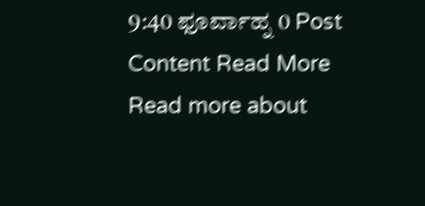9:40 ಫೂರ್ವಾಹ್ನ 0 Post Content Read More Read more about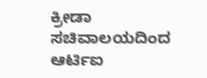ಕ್ರೀಡಾ ಸಚಿವಾಲಯದಿಂದ ಆರ್ಟಿಐ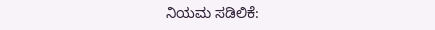ನಿಯಮ ಸಡಿಲಿಕೆ: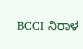BCCI ನಿರಾಳ